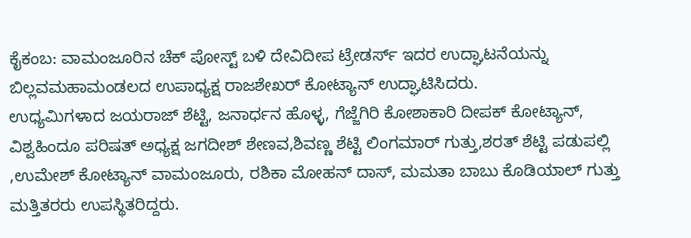ಕೈಕಂಬ: ವಾಮಂಜೂರಿನ ಚೆಕ್ ಪೋಸ್ಟ್ ಬಳಿ ದೇವಿದೀಪ ಟ್ರೇಡರ್ಸ್ ಇದರ ಉದ್ಘಾಟನೆಯನ್ನು ಬಿಲ್ಲವಮಹಾಮಂಡಲದ ಉಪಾಧ್ಯಕ್ಷ ರಾಜಶೇಖರ್ ಕೋಟ್ಯಾನ್ ಉದ್ಘಾಟಿಸಿದರು.
ಉಧ್ಯಮಿಗಳಾದ ಜಯರಾಜ್ ಶೆಟ್ಟಿ, ಜನಾರ್ಧನ ಹೊಳ್ಳ, ಗೆಜ್ಜೆಗಿರಿ ಕೋಶಾಕಾರಿ ದೀಪಕ್ ಕೋಟ್ಯಾನ್, ವಿಶ್ವಹಿಂದೂ ಪರಿಷತ್ ಅಧ್ಯಕ್ಷ ಜಗದೀಶ್ ಶೇಣವ,ಶಿವಣ್ಣ ಶೆಟ್ಟಿ ಲಿಂಗಮಾರ್ ಗುತ್ತು,ಶರತ್ ಶೆಟ್ಟಿ ಪಡುಪಲ್ಲಿ ,ಉಮೇಶ್ ಕೋಟ್ಯಾನ್ ವಾಮಂಜೂರು, ರಶಿಕಾ ಮೋಹನ್ ದಾಸ್, ಮಮತಾ ಬಾಬು ಕೊಡಿಯಾಲ್ ಗುತ್ತು ಮತ್ತಿತರರು ಉಪಸ್ಥಿತರಿದ್ದರು.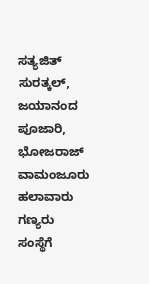ಸತ್ಯಜಿತ್ ಸುರತ್ಕಲ್, ಜಯಾನಂದ ಪೂಜಾರಿ, ಭೋಜರಾಜ್ ವಾಮಂಜೂರು ಹಲಾವಾರು ಗಣ್ಯರು ಸಂಸ್ಥೆಗೆ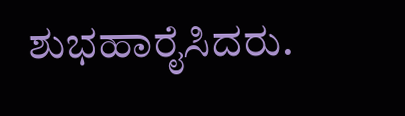ಶುಭಹಾರೈಸಿದರು.